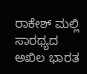ರಾಕೇಶ್ ಮಲ್ಲಿ ಸಾರಥ್ಯದ ಅಖಿಲ ಭಾರತ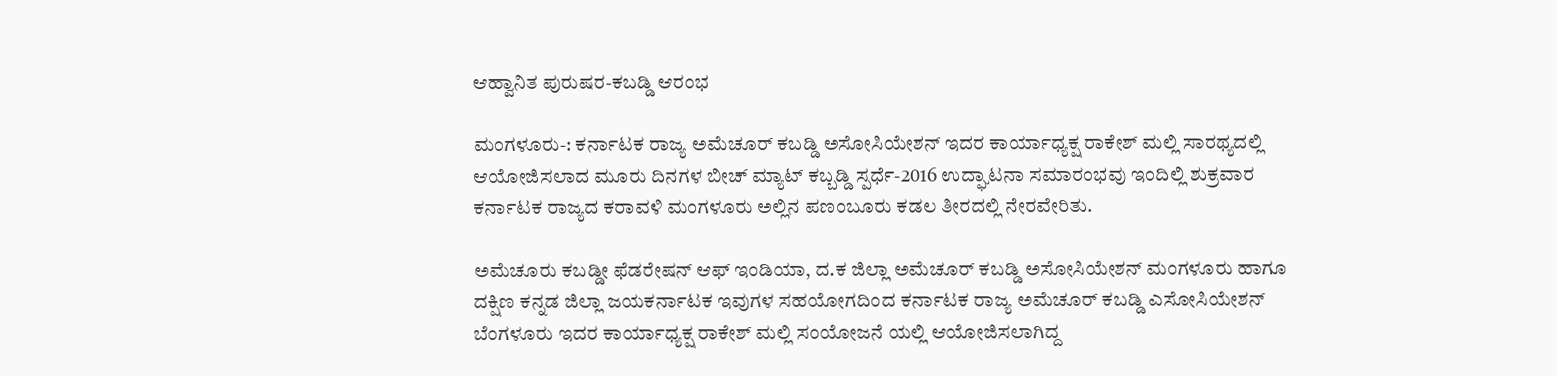ಆಹ್ವಾನಿತ ಪುರುಷರ-ಕಬಡ್ಡಿ ಆರಂಭ

ಮಂಗಳೂರು-: ಕರ್ನಾಟಕ ರಾಜ್ಯ ಅಮೆಚೂರ್ ಕಬಡ್ಡಿ ಅಸೋಸಿಯೇಶನ್ ಇದರ ಕಾರ್ಯಾಧ್ಯಕ್ಷ ರಾಕೇಶ್ ಮಲ್ಲಿ ಸಾರಥ್ಯದಲ್ಲಿ ಆಯೋಜಿಸಲಾದ ಮೂರು ದಿನಗಳ ಬೀಚ್ ಮ್ಯಾಟ್ ಕಬ್ಬಡ್ಡಿ ಸ್ಪರ್ಧೆ-2016 ಉದ್ಘಾಟನಾ ಸಮಾರಂಭವು ಇಂದಿಲ್ಲಿ ಶುಕ್ರವಾರ ಕರ್ನಾಟಕ ರಾಜ್ಯದ ಕರಾವಳಿ ಮಂಗಳೂರು ಅಲ್ಲಿನ ಪಣಂಬೂರು ಕಡಲ ತೀರದಲ್ಲಿ ನೇರವೇರಿತು.

ಅಮೆಚೂರು ಕಬಡ್ಡೀ ಫೆಡರೇಷನ್ ಆಫ್ ಇಂಡಿಯಾ, ದ.ಕ ಜಿಲ್ಲಾ ಅಮೆಚೂರ್ ಕಬಡ್ಡಿ ಅಸೋಸಿಯೇಶನ್ ಮಂಗಳೂರು ಹಾಗೂ ದಕ್ಷಿಣ ಕನ್ನಡ ಜಿಲ್ಲಾ ಜಯಕರ್ನಾಟಕ ಇವುಗಳ ಸಹಯೋಗದಿಂದ ಕರ್ನಾಟಕ ರಾಜ್ಯ ಅಮೆಚೂರ್ ಕಬಡ್ಡಿ ಎಸೋಸಿಯೇಶನ್ ಬೆಂಗಳೂರು ಇದರ ಕಾರ್ಯಾಧ್ಯಕ್ಷ ರಾಕೇಶ್ ಮಲ್ಲಿ ಸಂಯೋಜನೆ ಯಲ್ಲಿ ಆಯೋಜಿಸಲಾಗಿದ್ದ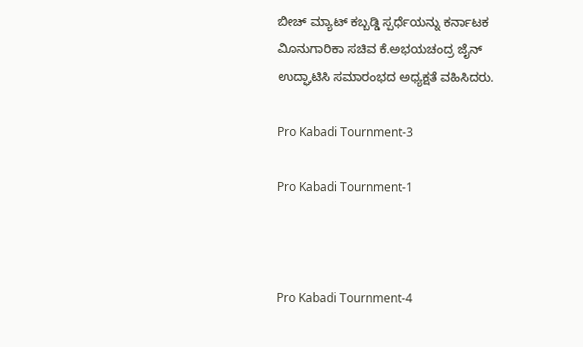ಬೀಚ್ ಮ್ಯಾಟ್ ಕಬ್ಬಡ್ಡಿ ಸ್ಪರ್ಧೆಯನ್ನು ಕರ್ನಾಟಕ ವಿೂನುಗಾರಿಕಾ ಸಚಿವ ಕೆ.ಅಭಯಚಂದ್ರ ಜೈನ್ ಉದ್ಘಾಟಿಸಿ ಸಮಾರಂಭದ ಅಧ್ಯಕ್ಷತೆ ವಹಿಸಿದರು.

Pro Kabadi Tournment-3

Pro Kabadi Tournment-1



Pro Kabadi Tournment-4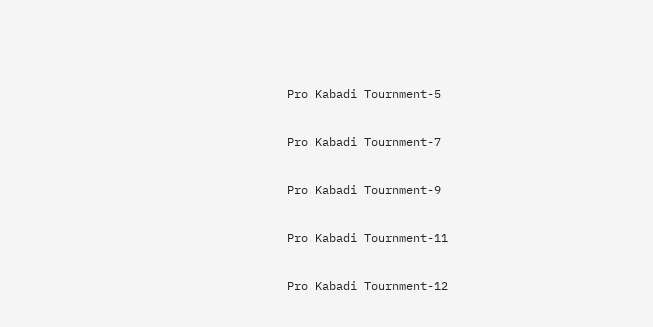Pro Kabadi Tournment-5

Pro Kabadi Tournment-7

Pro Kabadi Tournment-9

Pro Kabadi Tournment-11

Pro Kabadi Tournment-12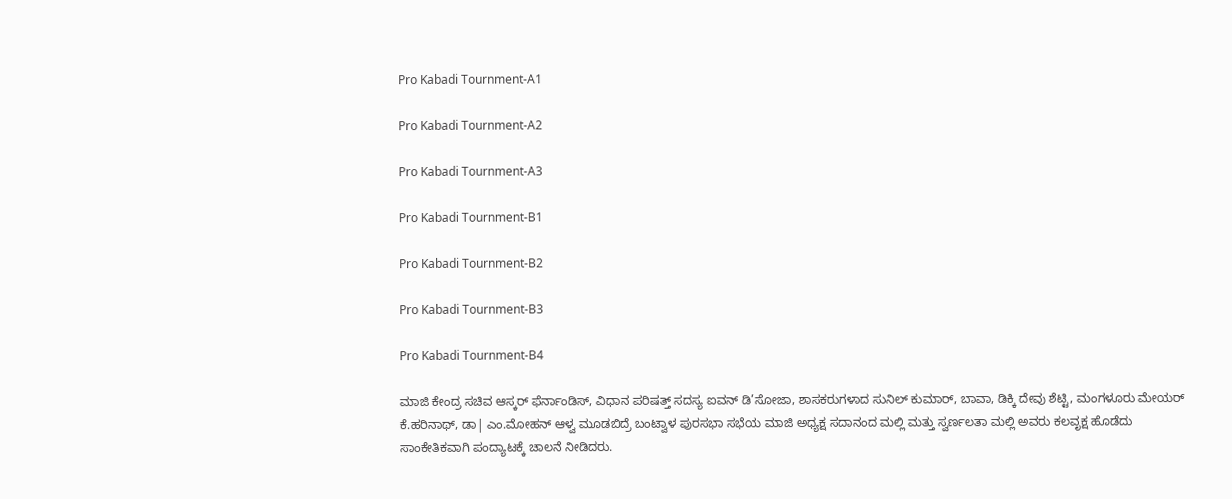Pro Kabadi Tournment-A1

Pro Kabadi Tournment-A2

Pro Kabadi Tournment-A3

Pro Kabadi Tournment-B1

Pro Kabadi Tournment-B2

Pro Kabadi Tournment-B3

Pro Kabadi Tournment-B4

ಮಾಜಿ ಕೇಂದ್ರ ಸಚಿವ ಆಸ್ಕರ್ ಫೆರ್ನಾಂಡಿಸ್, ವಿಧಾನ ಪರಿಷತ್ತ್ ಸದಸ್ಯ ಐವನ್ ಡಿ’ಸೋಜಾ, ಶಾಸಕರುಗಳಾದ ಸುನಿಲ್ ಕುಮಾರ್, ಬಾವಾ, ಡಿಕ್ಕಿ ದೇವು ಶೆಟ್ಟಿ, ಮಂಗಳೂರು ಮೇಯರ್ ಕೆ.ಹರಿನಾಥ್, ಡಾ| ಎಂ.ಮೋಹನ್ ಆಳ್ವ ಮೂಡಬಿದ್ರೆ ಬಂಟ್ವಾಳ ಪುರಸಭಾ ಸಭೆಯ ಮಾಜಿ ಅಧ್ಯಕ್ಷ ಸದಾನಂದ ಮಲ್ಲಿ ಮತ್ತು ಸ್ವರ್ಣಲತಾ ಮಲ್ಲಿ ಅವರು ಕಲವೃಕ್ಷ ಹೊಡೆದು ಸಾಂಕೇತಿಕವಾಗಿ ಪಂದ್ಯಾಟಕ್ಕೆ ಚಾಲನೆ ನೀಡಿದರು.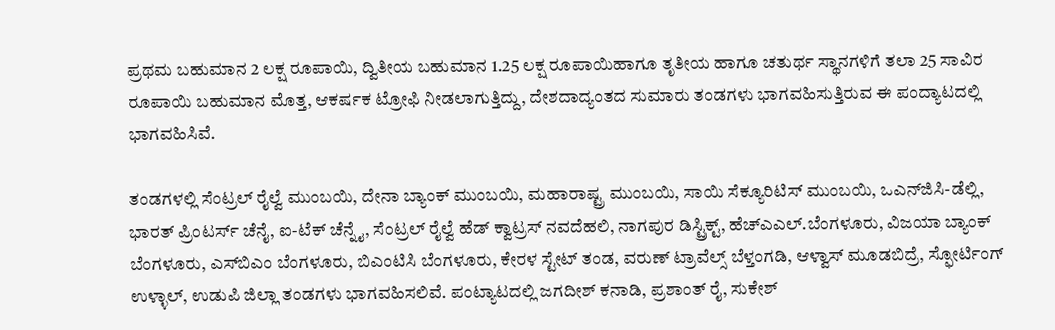ಪ್ರಥಮ ಬಹುಮಾನ 2 ಲಕ್ಷ ರೂಪಾಯಿ, ದ್ವಿತೀಯ ಬಹುಮಾನ 1.25 ಲಕ್ಷ ರೂಪಾಯಿಹಾಗೂ ತೃತೀಯ ಹಾಗೂ ಚತುರ್ಥ ಸ್ಥಾನಗಳಿಗೆ ತಲಾ 25 ಸಾವಿರ ರೂಪಾಯಿ ಬಹುಮಾನ ಮೊತ್ತ, ಆಕರ್ಷಕ ಟ್ರೋಫಿ ನೀಡಲಾಗುತ್ತಿದ್ದು, ದೇಶದಾದ್ಯಂತದ ಸುಮಾರು ತಂಡಗಳು ಭಾಗವಹಿಸುತ್ತಿರುವ ಈ ಪಂದ್ಯಾಟದಲ್ಲಿ ಭಾಗವಹಿಸಿವೆ.

ತಂಡಗಳಲ್ಲಿ ಸೆಂಟ್ರಲ್ ರೈಲ್ವೆ ಮುಂಬಯಿ, ದೇನಾ ಬ್ಯಾಂಕ್ ಮುಂಬಯಿ, ಮಹಾರಾಷ್ಟ್ರ ಮುಂಬಯಿ, ಸಾಯಿ ಸೆಕ್ಯೂರಿಟಿಸ್ ಮುಂಬಯಿ, ಒಎನ್‍ಜಿಸಿ-ಡೆಲ್ಲಿ, ಭಾರತ್ ಪ್ರಿಂಟರ್ಸ್ ಚೆನೈ, ಐ-ಟೆಕ್ ಚೆನ್ನೈ, ಸೆಂಟ್ರಲ್ ರೈಲ್ವೆ ಹೆಡ್ ಕ್ವಾಟ್ರಸ್ ನವದೆಹಲಿ, ನಾಗಪುರ ಡಿಸ್ಟ್ರಿಕ್ಟ್, ಹೆಚ್‍ಎಎಲ್.ಬೆಂಗಳೂರು, ವಿಜಯಾ ಬ್ಯಾಂಕ್ ಬೆಂಗಳೂರು, ಎಸ್‍ಬಿಎಂ ಬೆಂಗಳೂರು, ಬಿಎಂಟಿಸಿ ಬೆಂಗಳೂರು, ಕೇರಳ ಸ್ಟೇಟ್ ತಂಡ, ವರುಣ್ ಟ್ರಾವೆಲ್ಸ್ ಬೆಳ್ತಂಗಡಿ, ಆಳ್ವಾಸ್ ಮೂಡಬಿದ್ರೆ, ಸ್ಫೋರ್ಟಿಂಗ್ ಉಳ್ಳಾಲ್, ಉಡುಪಿ ಜಿಲ್ಲಾ ತಂಡಗಳು ಭಾಗವಹಿಸಲಿವೆ. ಪಂಟ್ಯಾಟದಲ್ಲಿ ಜಗದೀಶ್ ಕನಾಡಿ, ಪ್ರಶಾಂತ್ ರೈ, ಸುಕೇಶ್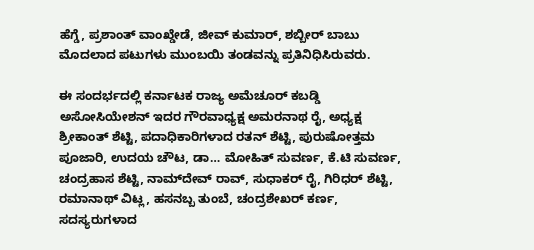ಹೆಗ್ಡೆ, ಪ್ರಶಾಂತ್ ವಾಂಖ್ಡೇಡೆ, ಜೀವ್ ಕುಮಾರ್, ಶಬ್ಬೀರ್ ಬಾಬು ಮೊದಲಾದ ಪಟುಗಳು ಮುಂಬಯಿ ತಂಡವನ್ನು ಪ್ರತಿನಿಧಿಸಿರುವರು.

ಈ ಸಂದರ್ಭದಲ್ಲಿ ಕರ್ನಾಟಕ ರಾಜ್ಯ ಅಮೆಚೂರ್ ಕಬಡ್ಡಿ ಅಸೋಸಿಯೇಶನ್ ಇದರ ಗೌರವಾಧ್ಯಕ್ಷ ಅಮರನಾಥ ರೈ, ಅಧ್ಯಕ್ಷ ಶ್ರೀಕಾಂತ್ ಶೆಟ್ಟಿ, ಪದಾಧಿಕಾರಿಗಳಾದ ರತನ್ ಶೆಟ್ಟಿ, ಪುರುಷೋತ್ತಮ ಪೂಜಾರಿ, ಉದಯ ಚೌಟ, ಡಾ… ಮೋಹಿತ್ ಸುವರ್ಣ, ಕೆ.ಟಿ ಸುವರ್ಣ, ಚಂದ್ರಹಾಸ ಶೆಟ್ಟಿ, ನಾಮ್‍ದೇವ್ ರಾವ್, ಸುಧಾಕರ್ ರೈ, ಗಿರಿಧರ್ ಶೆಟ್ಟಿ, ರಮಾನಾಥ್ ವಿಟ್ಲ, ಹಸನಬ್ಬ ತುಂಬೆ, ಚಂದ್ರಶೇಖರ್ ಕರ್ಣ, ಸದಸ್ಯರುಗಳಾದ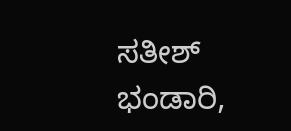ಸತೀಶ್ ಭಂಡಾರಿ,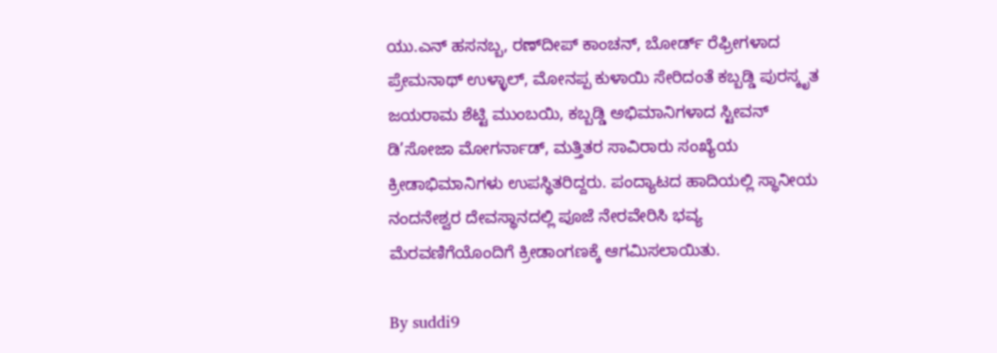ಯು.ಎನ್ ಹಸನಬ್ಬ, ರಣ್‍ದೀಪ್ ಕಾಂಚನ್, ಬೋರ್ಡ್ ರೆಫ್ರೀಗಳಾದ ಪ್ರೇಮನಾಥ್ ಉಳ್ಳಾಲ್, ಮೋನಪ್ಪ ಕುಳಾಯಿ ಸೇರಿದಂತೆ ಕಬ್ಬಡ್ಡಿ ಪುರಸ್ಕೃತ ಜಯರಾಮ ಶೆಟ್ಟಿ ಮುಂಬಯಿ, ಕಬ್ಬಡ್ಡಿ ಅಭಿಮಾನಿಗಳಾದ ಸ್ಟೀವನ್ ಡಿ’ಸೋಜಾ ಮೋಗರ್ನಾಡ್, ಮತ್ತಿತರ ಸಾವಿರಾರು ಸಂಖ್ಯೆಯ ಕ್ರೀಡಾಭಿಮಾನಿಗಳು ಉಪಸ್ಥಿತರಿದ್ದರು. ಪಂದ್ಯಾಟದ ಹಾದಿಯಲ್ಲಿ ಸ್ಥಾನೀಯ ನಂದನೇಶ್ವರ ದೇವಸ್ಥಾನದಲ್ಲಿ ಪೂಜೆ ನೇರವೇರಿಸಿ ಭವ್ಯ ಮೆರವಣಿಗೆಯೊಂದಿಗೆ ಕ್ರೀಡಾಂಗಣಕ್ಕೆ ಆಗಮಿಸಲಾಯಿತು.

By suddi9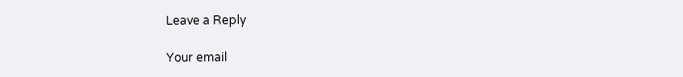Leave a Reply

Your email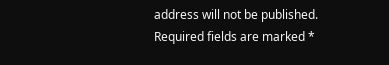address will not be published. Required fields are marked *